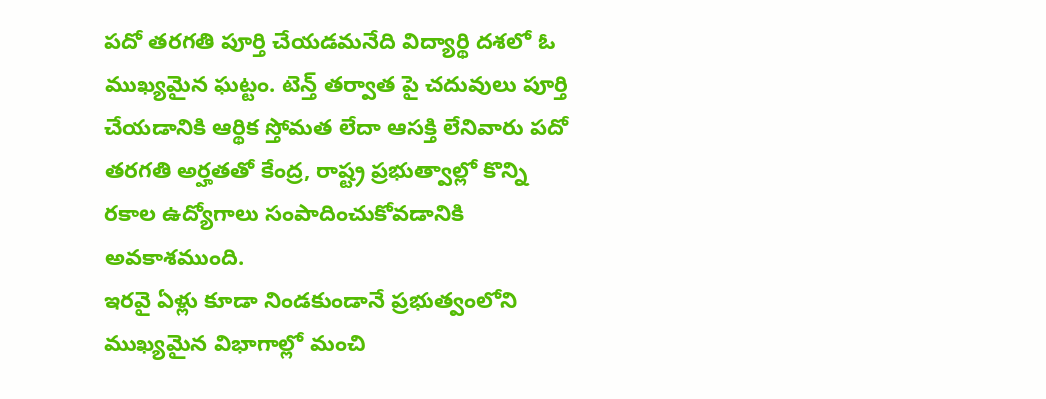పదో తరగతి పూర్తి చేయడమనేది విద్యార్థి దశలో ఓ ముఖ్యమైన ఘట్టం. టెన్త్ తర్వాత పై చదువులు పూర్తి చేయడానికి ఆర్థిక స్తోమత లేదా ఆసక్తి లేనివారు పదో తరగతి అర్హతతో కేంద్ర, రాష్ట్ర ప్రభుత్వాల్లో కొన్ని రకాల ఉద్యోగాలు సంపాదించుకోవడానికి అవకాశముంది.
ఇరవై ఏళ్లు కూడా నిండకుండానే ప్రభుత్వంలోని ముఖ్యమైన విభాగాల్లో మంచి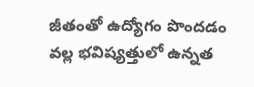జీతంతో ఉద్యోగం పొందడం వల్ల భవిష్యత్తులో ఉన్నత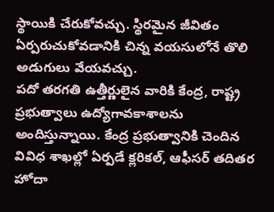స్థాయికి చేరుకోవచ్చు. స్థిరమైన జీవితం ఏర్పరుచుకోవడానికి చిన్న వయసులోనే తొలి అడుగులు వేయవచ్చు.
పదో తరగతి ఉత్తీర్ణులైన వారికి కేంద్ర, రాష్ట్ర ప్రభుత్వాలు ఉద్యోగావకాశాలను అందిస్తున్నాయి. కేంద్ర ప్రభుత్వానికి చెందిన వివిధ శాఖల్లో ఏర్పడే క్లరికల్, ఆఫీసర్ తదితర హోదా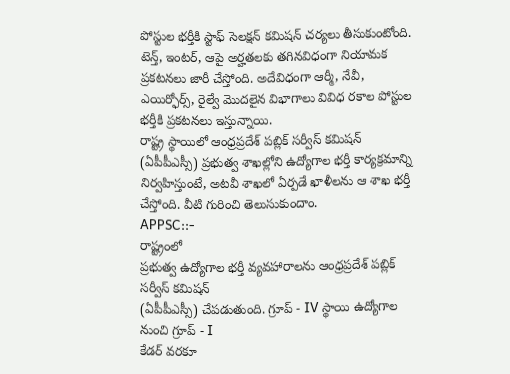పోస్టుల భర్తీకి స్టాఫ్ సెలక్షన్ కమిషన్ చర్యలు తీసుకుంటోంది. టెన్త్, ఇంటర్, ఆపై అర్హతలకు తగినవిధంగా నియామక ప్రకటనలు జారీ చేస్తోంది. అదేవిధంగా ఆర్మీ, నేవీ, ఎయిర్ఫోర్స్, రైల్వే మొదలైన విభాగాలు వివిధ రకాల పోస్టుల భర్తీకి ప్రకటనలు ఇస్తున్నాయి.
రాష్ట్ర స్థాయిలో ఆంధ్రప్రదేశ్ పబ్లిక్ సర్వీస్ కమిషన్ (ఏపీపీఎస్సీ) ప్రభుత్వ శాఖల్లోని ఉద్యోగాల భర్తీ కార్యక్రమాన్ని నిర్వహిస్తుంటే, అటవీ శాఖలో ఏర్పడే ఖాళీలను ఆ శాఖ భర్తీ చేస్తోంది. వీటి గురించి తెలుసుకుందాం.
APPSC::-
రాష్ట్రంలో
ప్రభుత్వ ఉద్యోగాల భర్తీ వ్యవహారాలను ఆంధ్రప్రదేశ్ పబ్లిక్ సర్వీస్ కమిషన్
(ఏపీపీఎస్సీ) చేపడుతుంది. గ్రూప్ - IV స్థాయి ఉద్యోగాల నుంచి గ్రూప్ - I
కేడర్ వరకూ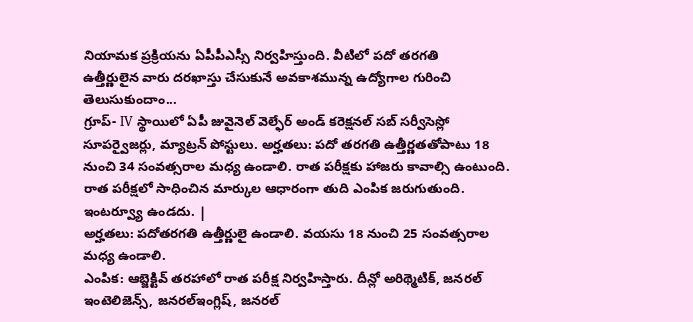నియామక ప్రక్రియను ఏపీపీఎస్సీ నిర్వహిస్తుంది. వీటిలో పదో తరగతి
ఉత్తీర్ణులైన వారు దరఖాస్తు చేసుకునే అవకాశమున్న ఉద్యోగాల గురించి
తెలుసుకుందాం...
గ్రూప్- IV స్థాయిలో ఏపీ జువైనెల్ వెల్ఫేర్ అండ్ కరెక్షనల్ సబ్ సర్వీసెస్లో సూపర్వైజర్లు, మ్యాట్రన్ పోస్టులు. అర్హతలు: పదో తరగతి ఉత్తీర్ణతతోపాటు 18 నుంచి 34 సంవత్సరాల మధ్య ఉండాలి. రాత పరీక్షకు హాజరు కావాల్సి ఉంటుంది. రాత పరీక్షలో సాధించిన మార్కుల ఆధారంగా తుది ఎంపిక జరుగుతుంది. ఇంటర్వ్యూ ఉండదు. |
అర్హతలు: పదోతరగతి ఉత్తీర్ణులై ఉండాలి. వయసు 18 నుంచి 25 సంవత్సరాల మధ్య ఉండాలి.
ఎంపిక: ఆబ్జెక్టివ్ తరహాలో రాత పరీక్ష నిర్వహిస్తారు. దీన్లో అరిథ్మెటిక్, జనరల్ ఇంటెలిజెన్స్, జనరల్ఇంగ్లిష్, జనరల్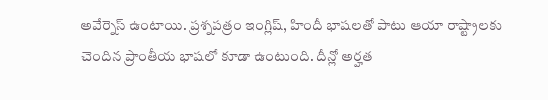అవేర్నెస్ ఉంటాయి. ప్రశ్నపత్రం ఇంగ్లిష్, హిందీ భాషలతో పాటు ఆయా రాష్ట్రాలకు చెందిన ప్రాంతీయ భాషలో కూడా ఉంటుంది. దీన్లో అర్హత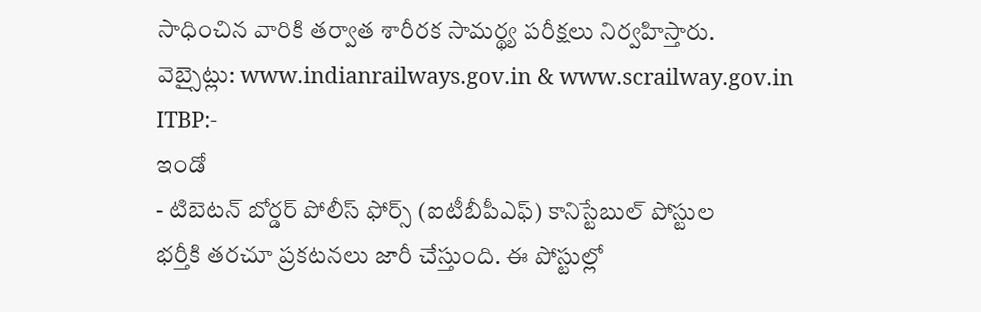సాధించిన వారికి తర్వాత శారీరక సామర్థ్య పరీక్షలు నిర్వహిస్తారు.
వెబ్సైట్లు: www.indianrailways.gov.in & www.scrailway.gov.in
ITBP:-
ఇండో
- టిబెటన్ బోర్డర్ పోలీస్ ఫోర్స్ (ఐటీబీపీఎఫ్) కానిస్టేబుల్ పోస్టుల
భర్తీకి తరచూ ప్రకటనలు జారీ చేస్తుంది. ఈ పోస్టుల్లో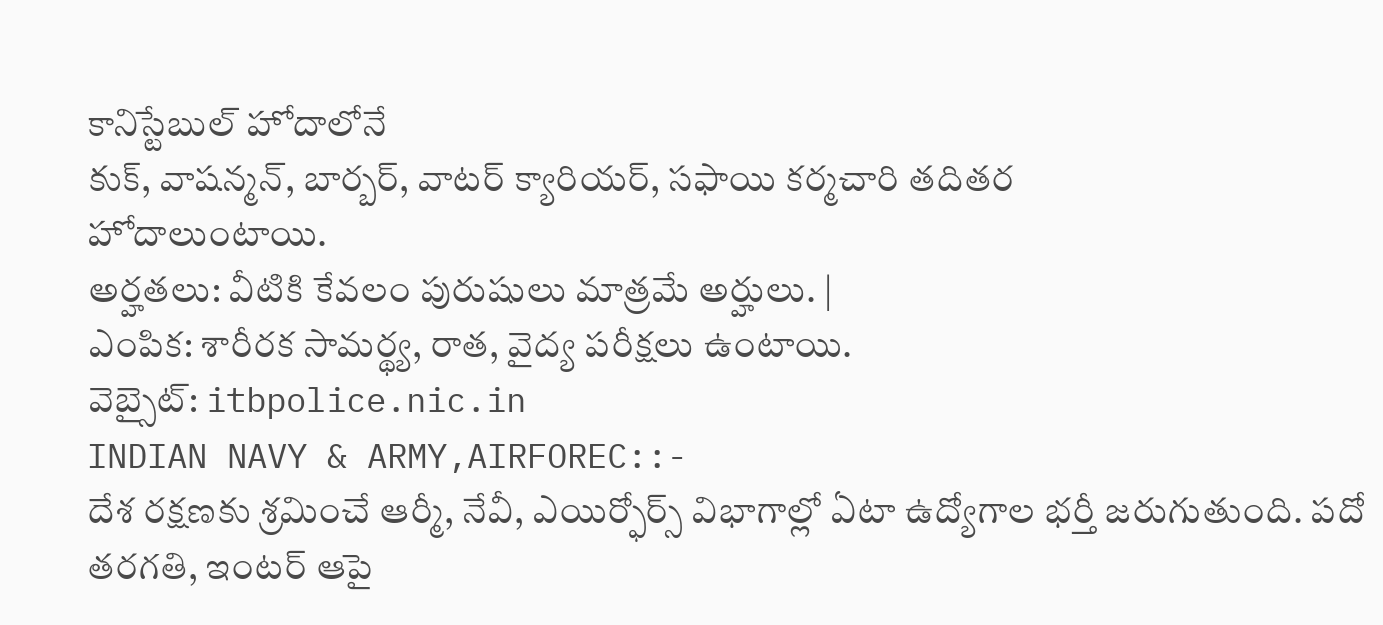కానిస్టేబుల్ హోదాలోనే
కుక్, వాషన్మన్, బార్బర్, వాటర్ క్యారియర్, సఫాయి కర్మచారి తదితర
హోదాలుంటాయి.
అర్హతలు: వీటికి కేవలం పురుషులు మాత్రమే అర్హులు. |
ఎంపిక: శారీరక సామర్థ్య, రాత, వైద్య పరీక్షలు ఉంటాయి.
వెబ్సైట్: itbpolice.nic.in
INDIAN NAVY & ARMY,AIRFOREC::-
దేశ రక్షణకు శ్రమించే ఆర్మీ, నేవీ, ఎయిర్ఫోర్స్ విభాగాల్లో ఏటా ఉద్యోగాల భర్తీ జరుగుతుంది. పదో తరగతి, ఇంటర్ ఆపై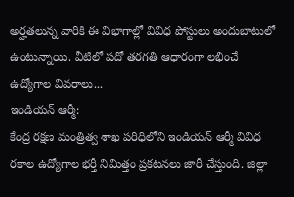అర్హతలున్న వారికి ఈ విభాగాల్లో వివిధ పోస్టులు అందుబాటులో ఉంటున్నాయి. వీటిలో పదో తరగతి ఆధారంగా లభించే ఉద్యోగాల వివరాలు...
ఇండియన్ ఆర్మీ:
కేంద్ర రక్షణ మంత్రిత్వ శాఖ పరిధిలోని ఇండియన్ ఆర్మీ వివిధ రకాల ఉద్యోగాల భర్తీ నిమిత్తం ప్రకటనలు జారీ చేస్తుంది. జిల్లా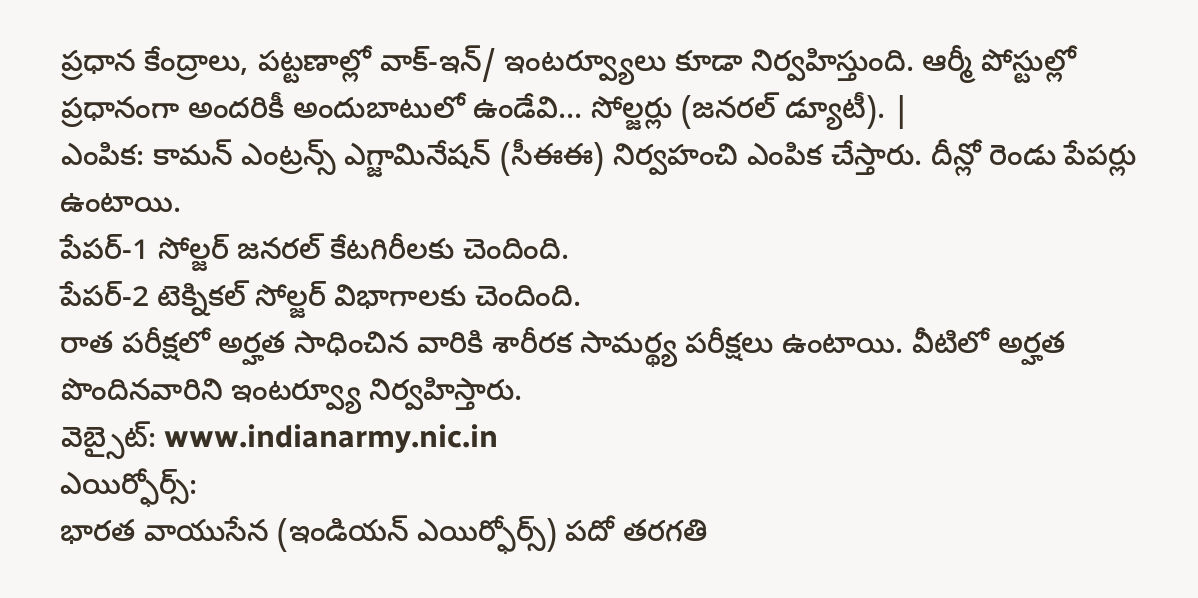ప్రధాన కేంద్రాలు, పట్టణాల్లో వాక్-ఇన్/ ఇంటర్వ్యూలు కూడా నిర్వహిస్తుంది. ఆర్మీ పోస్టుల్లో ప్రధానంగా అందరికీ అందుబాటులో ఉండేవి... సోల్జర్లు (జనరల్ డ్యూటీ). |
ఎంపిక: కామన్ ఎంట్రన్స్ ఎగ్జామినేషన్ (సీఈఈ) నిర్వహంచి ఎంపిక చేస్తారు. దీన్లో రెండు పేపర్లు ఉంటాయి.
పేపర్-1 సోల్జర్ జనరల్ కేటగిరీలకు చెందింది.
పేపర్-2 టెక్నికల్ సోల్జర్ విభాగాలకు చెందింది.
రాత పరీక్షలో అర్హత సాధించిన వారికి శారీరక సామర్థ్య పరీక్షలు ఉంటాయి. వీటిలో అర్హత పొందినవారిని ఇంటర్వ్యూ నిర్వహిస్తారు.
వెబ్సైట్: www.indianarmy.nic.in
ఎయిర్ఫోర్స్:
భారత వాయుసేన (ఇండియన్ ఎయిర్ఫోర్స్) పదో తరగతి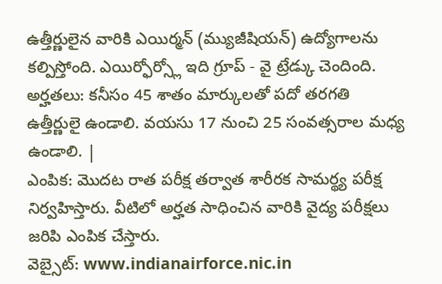ఉత్తీర్ణులైన వారికి ఎయిర్మన్ (మ్యుజీషియన్) ఉద్యోగాలను కల్పిస్తోంది. ఎయిర్ఫోర్స్లో ఇది గ్రూప్ - వై ట్రేడ్కు చెందింది. అర్హతలు: కనీసం 45 శాతం మార్కులతో పదో తరగతి ఉత్తీర్ణులై ఉండాలి. వయసు 17 నుంచి 25 సంవత్సరాల మధ్య ఉండాలి. |
ఎంపిక: మొదట రాత పరీక్ష తర్వాత శారీరక సామర్థ్య పరీక్ష నిర్వహిస్తారు. వీటిలో అర్హత సాధించిన వారికి వైద్య పరీక్షలు జరిపి ఎంపిక చేస్తారు.
వెబ్సైట్: www.indianairforce.nic.in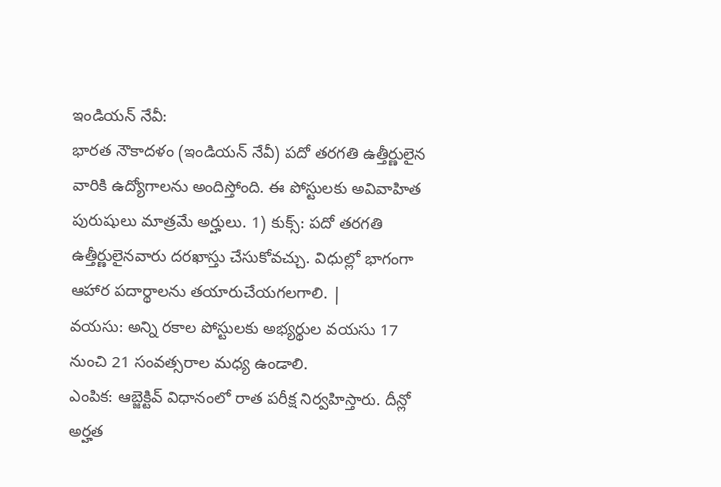ఇండియన్ నేవీ:
భారత నౌకాదళం (ఇండియన్ నేవీ) పదో తరగతి ఉత్తీర్ణులైన వారికి ఉద్యోగాలను అందిస్తోంది. ఈ పోస్టులకు అవివాహిత పురుషులు మాత్రమే అర్హులు. 1) కుక్స్: పదో తరగతి ఉత్తీర్ణులైనవారు దరఖాస్తు చేసుకోవచ్చు. విధుల్లో భాగంగా ఆహార పదార్థాలను తయారుచేయగలగాలి. |
వయసు: అన్ని రకాల పోస్టులకు అభ్యర్థుల వయసు 17 నుంచి 21 సంవత్సరాల మధ్య ఉండాలి.
ఎంపిక: ఆబ్జెక్టివ్ విధానంలో రాత పరీక్ష నిర్వహిస్తారు. దీన్లో అర్హత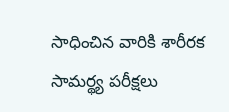సాధించిన వారికి శారీరక సామర్థ్య పరీక్షలు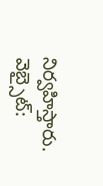నిర్వహిస్తారు.
వెబ్సైట్: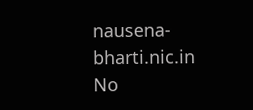nausena-bharti.nic.in
No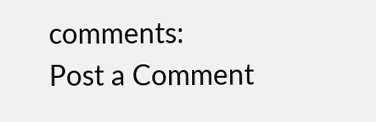comments:
Post a Comment